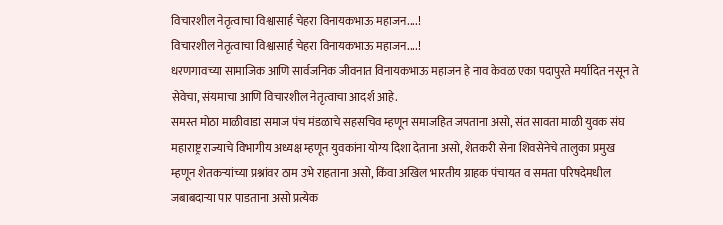विचारशील नेतृत्वाचा विश्वासार्ह चेहरा विनायकभाऊ महाजन....!
विचारशील नेतृत्वाचा विश्वासार्ह चेहरा विनायकभाऊ महाजन....!
धरणगावच्या सामाजिक आणि सार्वजनिक जीवनात विनायकभाऊ महाजन हे नाव केवळ एका पदापुरते मर्यादित नसून ते सेवेचा, संयमाचा आणि विचारशील नेतृत्वाचा आदर्श आहे.
समस्त मोठा माळीवाडा समाज पंच मंडळाचे सहसचिव म्हणून समाजहित जपताना असो, संत सावता माळी युवक संघ महाराष्ट्र राज्याचे विभागीय अध्यक्ष म्हणून युवकांना योग्य दिशा देताना असो, शेतकरी सेना शिवसेनेचे तालुका प्रमुख म्हणून शेतकऱ्यांच्या प्रश्नांवर ठाम उभे राहताना असो, किंवा अखिल भारतीय ग्राहक पंचायत व समता परिषदेमधील जबाबदाऱ्या पार पाडताना असो प्रत्येक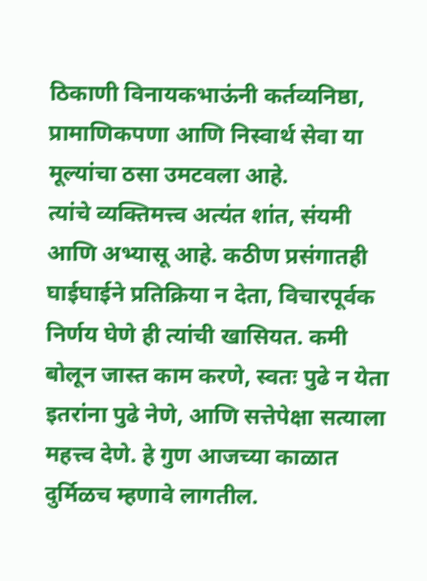ठिकाणी विनायकभाऊंनी कर्तव्यनिष्ठा, प्रामाणिकपणा आणि निस्वार्थ सेवा या मूल्यांचा ठसा उमटवला आहे.
त्यांचे व्यक्तिमत्त्व अत्यंत शांत, संयमी आणि अभ्यासू आहे. कठीण प्रसंगातही घाईघाईने प्रतिक्रिया न देता, विचारपूर्वक निर्णय घेणे ही त्यांची खासियत. कमी बोलून जास्त काम करणे, स्वतः पुढे न येता इतरांना पुढे नेणे, आणि सत्तेपेक्षा सत्याला महत्त्व देणे. हे गुण आजच्या काळात दुर्मिळच म्हणावे लागतील.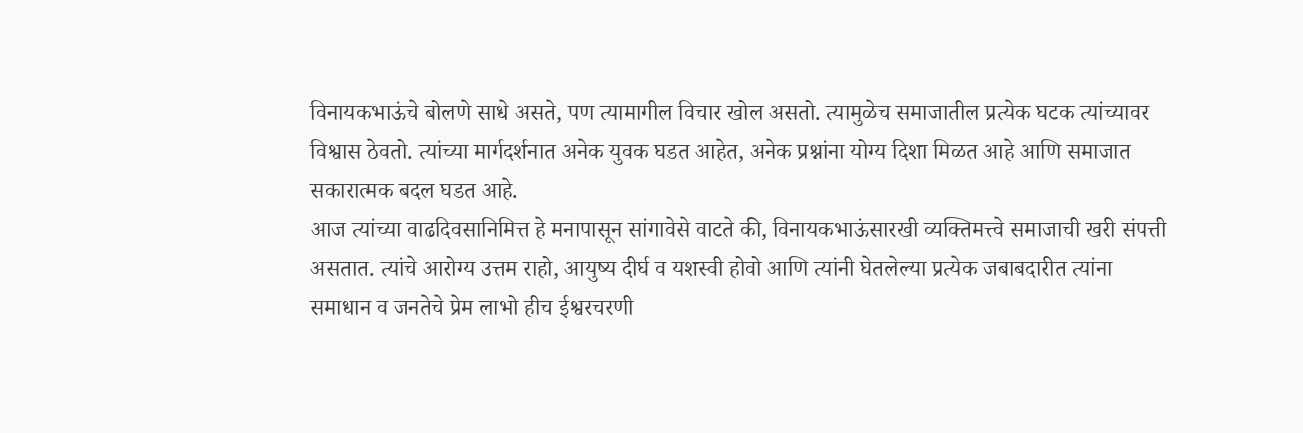विनायकभाऊंचे बोलणे साधे असते, पण त्यामागील विचार खोल असतो. त्यामुळेच समाजातील प्रत्येक घटक त्यांच्यावर विश्वास ठेवतो. त्यांच्या मार्गदर्शनात अनेक युवक घडत आहेत, अनेक प्रश्नांना योग्य दिशा मिळत आहे आणि समाजात सकारात्मक बदल घडत आहे.
आज त्यांच्या वाढदिवसानिमित्त हे मनापासून सांगावेसे वाटते की, विनायकभाऊंसारखी व्यक्तिमत्त्वे समाजाची खरी संपत्ती असतात. त्यांचे आरोग्य उत्तम राहो, आयुष्य दीर्घ व यशस्वी होवो आणि त्यांनी घेतलेल्या प्रत्येक जबाबदारीत त्यांना समाधान व जनतेचे प्रेम लाभो हीच ईश्वरचरणी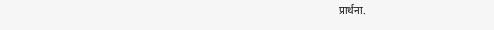प्रार्थना.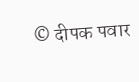© दीपक पवार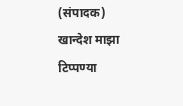(संपादक) खान्देश माझा
टिप्पण्या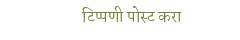टिप्पणी पोस्ट करा